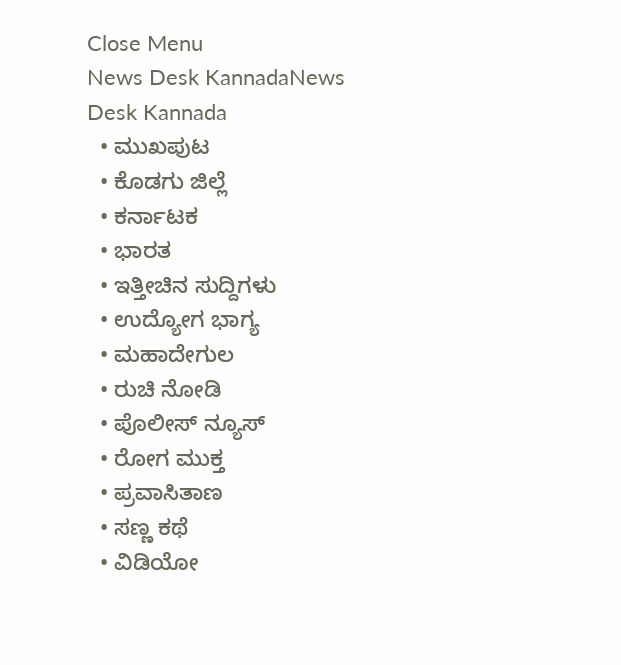Close Menu
News Desk KannadaNews Desk Kannada
  • ಮುಖಪುಟ
  • ಕೊಡಗು ಜಿಲ್ಲೆ
  • ಕರ್ನಾಟಕ
  • ಭಾರತ
  • ಇತ್ತೀಚಿನ ಸುದ್ದಿಗಳು
  • ಉದ್ಯೋಗ ಭಾಗ್ಯ
  • ಮಹಾದೇಗುಲ
  • ರುಚಿ ನೋಡಿ
  • ಪೊಲೀಸ್ ನ್ಯೂಸ್
  • ರೋಗ ಮುಕ್ತ
  • ಪ್ರವಾಸಿತಾಣ
  • ಸಣ್ಣ ಕಥೆ
  • ವಿಡಿಯೋ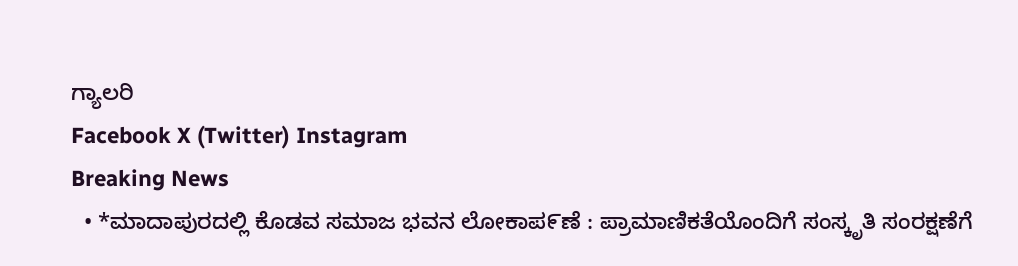ಗ್ಯಾಲರಿ
Facebook X (Twitter) Instagram
Breaking News
  • *ಮಾದಾಪುರದಲ್ಲಿ ಕೊಡವ ಸಮಾಜ ಭವನ ಲೋಕಾಪ೯ಣೆ : ಪ್ರಾಮಾಣಿಕತೆಯೊಂದಿಗೆ ಸಂಸ್ಕೃತಿ ಸಂರಕ್ಷಣೆಗೆ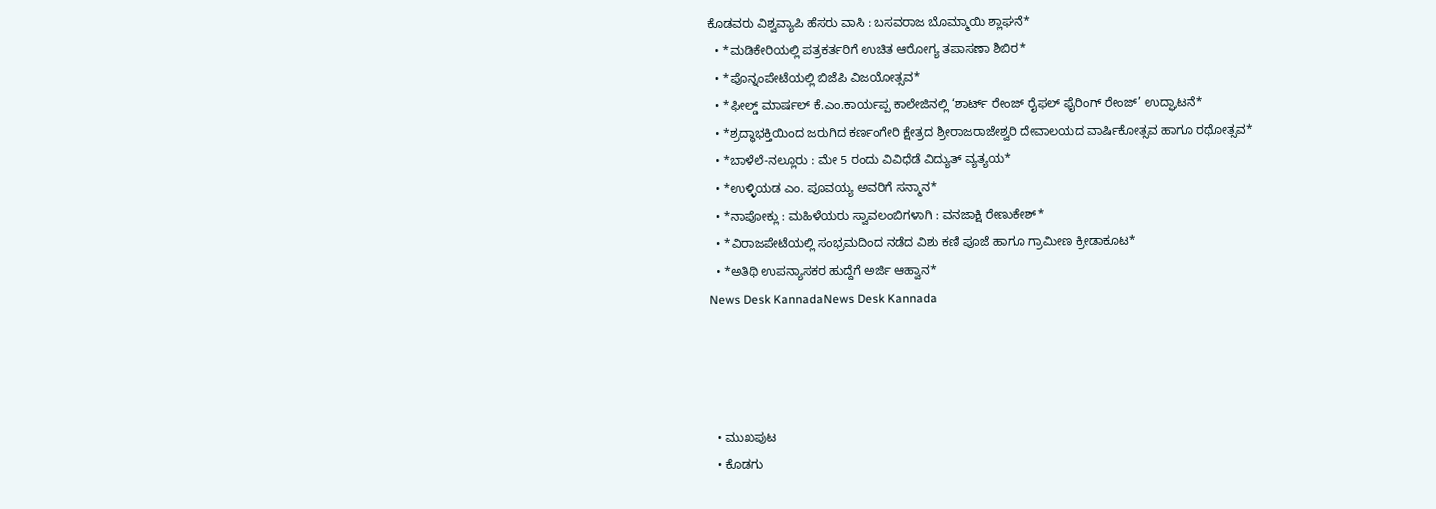ಕೊಡವರು ವಿಶ್ವವ್ಯಾಪಿ ಹೆಸರು ವಾಸಿ : ಬಸವರಾಜ ಬೊಮ್ಮಾಯಿ ಶ್ಲಾಘನೆ*
  • *ಮಡಿಕೇರಿಯಲ್ಲಿ ಪತ್ರಕರ್ತರಿಗೆ ಉಚಿತ ಆರೋಗ್ಯ ತಪಾಸಣಾ ಶಿಬಿರ*
  • *ಪೊನ್ನಂಪೇಟೆಯಲ್ಲಿ ಬಿಜೆಪಿ ವಿಜಯೋತ್ಸವ*
  • *ಫೀಲ್ಡ್ ಮಾರ್ಷಲ್ ಕೆ.ಎಂ.ಕಾರ್ಯಪ್ಪ ಕಾಲೇಜಿನಲ್ಲಿ ‘ಶಾರ್ಟ್ ರೇಂಜ್ ರೈಫಲ್ ಫೈರಿಂಗ್ ರೇಂಜ್’ ಉದ್ಘಾಟನೆ*
  • *ಶ್ರದ್ಧಾಭಕ್ತಿಯಿಂದ ಜರುಗಿದ ಕರ್ಣಂಗೇರಿ ಕ್ಷೇತ್ರದ ಶ್ರೀರಾಜರಾಜೇಶ್ವರಿ ದೇವಾಲಯದ ವಾರ್ಷಿಕೋತ್ಸವ ಹಾಗೂ ರಥೋತ್ಸವ*
  • *ಬಾಳೆಲೆ-ನಲ್ಲೂರು : ಮೇ 5 ರಂದು ವಿವಿಧೆಡೆ ವಿದ್ಯುತ್ ವ್ಯತ್ಯಯ*
  • *ಉಳ್ಳಿಯಡ ಎಂ. ಪೂವಯ್ಯ ಅವರಿಗೆ ಸನ್ಮಾನ*
  • *ನಾಪೋಕ್ಲು : ಮಹಿಳೆಯರು ಸ್ವಾವಲಂಬಿಗಳಾಗಿ : ವನಜಾಕ್ಷಿ ರೇಣುಕೇಶ್*
  • *ವಿರಾಜಪೇಟೆಯಲ್ಲಿ ಸಂಭ್ರಮದಿಂದ ನಡೆದ ವಿಶು ಕಣಿ ಪೂಜೆ ಹಾಗೂ ಗ್ರಾಮೀಣ ಕ್ರೀಡಾಕೂಟ*
  • *ಅತಿಥಿ ಉಪನ್ಯಾಸಕರ ಹುದ್ದೆಗೆ ಅರ್ಜಿ ಆಹ್ವಾನ*
News Desk KannadaNews Desk Kannada




  • ಮುಖಪುಟ
  • ಕೊಡಗು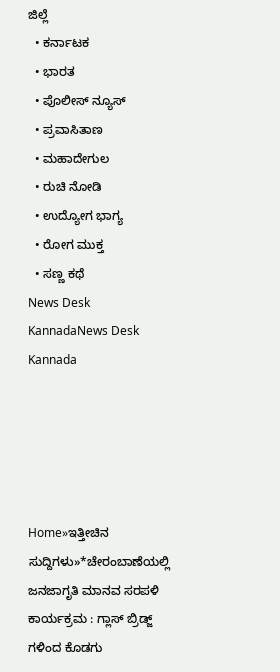ಜಿಲ್ಲೆ
  • ಕರ್ನಾಟಕ
  • ಭಾರತ
  • ಪೊಲೀಸ್ ನ್ಯೂಸ್
  • ಪ್ರವಾಸಿತಾಣ
  • ಮಹಾದೇಗುಲ
  • ರುಚಿ ನೋಡಿ
  • ಉದ್ಯೋಗ ಭಾಗ್ಯ
  • ರೋಗ ಮುಕ್ತ
  • ಸಣ್ಣ ಕಥೆ
News Desk KannadaNews Desk Kannada





Home»ಇತ್ತೀಚಿನ ಸುದ್ದಿಗಳು»*ಚೇರಂಬಾಣೆಯಲ್ಲಿ ಜನಜಾಗೃತಿ ಮಾನವ ಸರಪಳಿ ಕಾರ್ಯಕ್ರಮ : ಗ್ಲಾಸ್ ಬ್ರಿಡ್ಜ್ ಗಳಿಂದ ಕೊಡಗು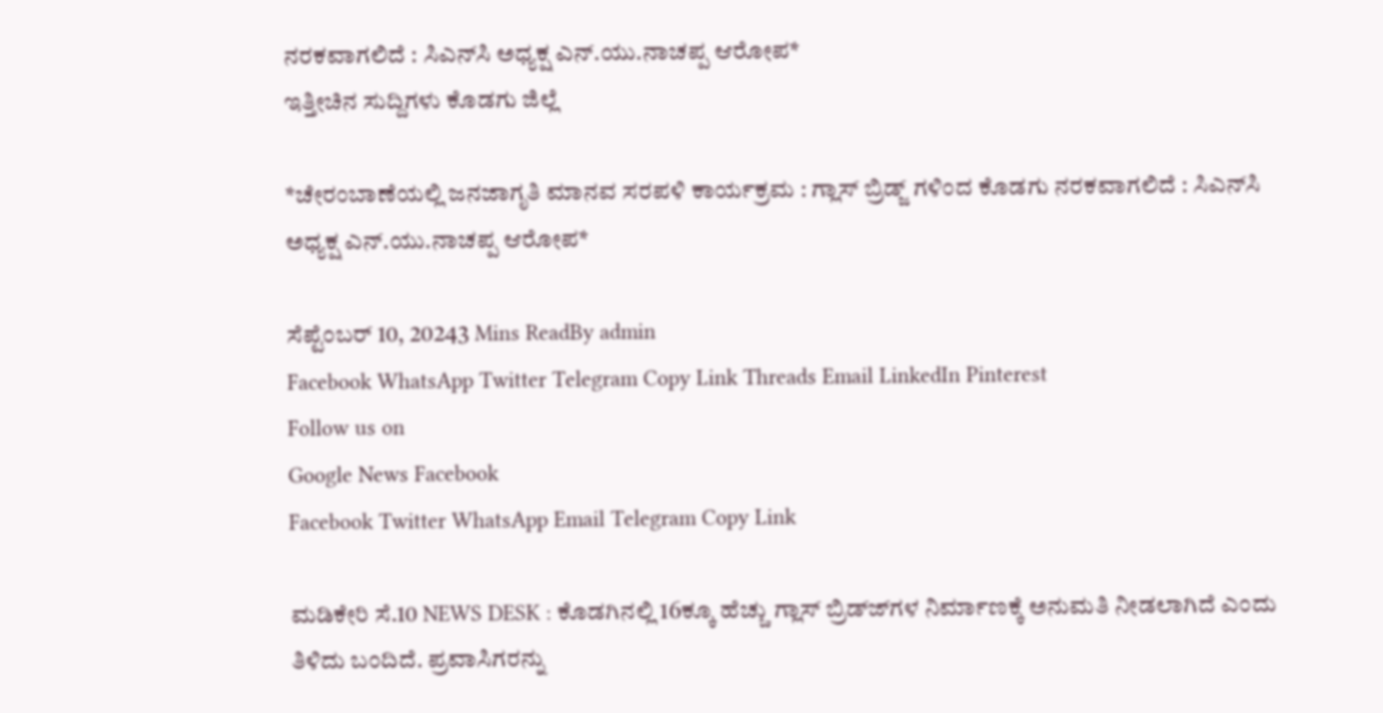ನರಕವಾಗಲಿದೆ : ಸಿಎನ್‍ಸಿ ಅಧ್ಯಕ್ಷ ಎನ್.ಯು.ನಾಚಪ್ಪ ಆರೋಪ*
ಇತ್ತೀಚಿನ ಸುದ್ದಿಗಳು ಕೊಡಗು ಜಿಲ್ಲೆ

*ಚೇರಂಬಾಣೆಯಲ್ಲಿ ಜನಜಾಗೃತಿ ಮಾನವ ಸರಪಳಿ ಕಾರ್ಯಕ್ರಮ : ಗ್ಲಾಸ್ ಬ್ರಿಡ್ಜ್ ಗಳಿಂದ ಕೊಡಗು ನರಕವಾಗಲಿದೆ : ಸಿಎನ್‍ಸಿ ಅಧ್ಯಕ್ಷ ಎನ್.ಯು.ನಾಚಪ್ಪ ಆರೋಪ*

ಸೆಪ್ಟೆಂಬರ್ 10, 20243 Mins ReadBy admin
Facebook WhatsApp Twitter Telegram Copy Link Threads Email LinkedIn Pinterest
Follow us on
Google News Facebook
Facebook Twitter WhatsApp Email Telegram Copy Link

ಮಡಿಕೇರಿ ಸೆ.10 NEWS DESK : ಕೊಡಗಿನಲ್ಲಿ 16ಕ್ಕೂ ಹೆಚ್ಚು ಗ್ಲಾಸ್ ಬ್ರಿಡ್ಜ್‍ಗಳ ನಿರ್ಮಾಣಕ್ಕೆ ಅನುಮತಿ ನೀಡಲಾಗಿದೆ ಎಂದು ತಿಳಿದು ಬಂದಿದೆ. ಪ್ರವಾಸಿಗರನ್ನು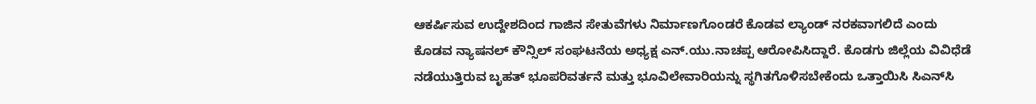ಆಕರ್ಷಿಸುವ ಉದ್ದೇಶದಿಂದ ಗಾಜಿನ ಸೇತುವೆಗಳು ನಿರ್ಮಾಣಗೊಂಡರೆ ಕೊಡವ ಲ್ಯಾಂಡ್ ನರಕವಾಗಲಿದೆ ಎಂದು ಕೊಡವ ನ್ಯಾಷನಲ್ ಕೌನ್ಸಿಲ್ ಸಂಘಟನೆಯ ಅಧ್ಯಕ್ಷ ಎನ್.ಯು.ನಾಚಪ್ಪ ಆರೋಪಿಸಿದ್ದಾರೆ. ಕೊಡಗು ಜಿಲ್ಲೆಯ ವಿವಿಧೆಡೆ ನಡೆಯುತ್ತಿರುವ ಬೃಹತ್ ಭೂಪರಿವರ್ತನೆ ಮತ್ತು ಭೂವಿಲೇವಾರಿಯನ್ನು ಸ್ಥಗಿತಗೊಳಿಸಬೇಕೆಂದು ಒತ್ತಾಯಿಸಿ ಸಿಎನ್‍ಸಿ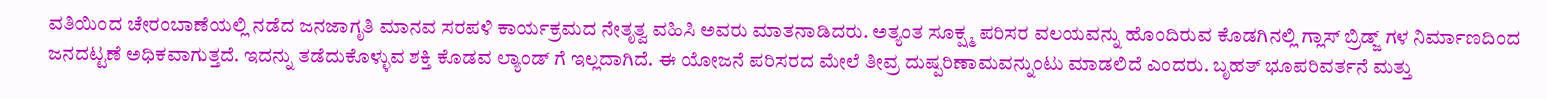ವತಿಯಿಂದ ಚೇರಂಬಾಣೆಯಲ್ಲಿ ನಡೆದ ಜನಜಾಗೃತಿ ಮಾನವ ಸರಪಳಿ ಕಾರ್ಯಕ್ರಮದ ನೇತೃತ್ವ ವಹಿಸಿ ಅವರು ಮಾತನಾಡಿದರು. ಅತ್ಯಂತ ಸೂಕ್ಷ್ಮ ಪರಿಸರ ವಲಯವನ್ನು ಹೊಂದಿರುವ ಕೊಡಗಿನಲ್ಲಿ ಗ್ಲಾಸ್ ಬ್ರಿಡ್ಜ್ ಗಳ ನಿರ್ಮಾಣದಿಂದ ಜನದಟ್ಟಣೆ ಅಧಿಕವಾಗುತ್ತದೆ. ಇದನ್ನು ತಡೆದುಕೊಳ್ಳುವ ಶಕ್ತಿ ಕೊಡವ ಲ್ಯಾಂಡ್ ಗೆ ಇಲ್ಲದಾಗಿದೆ. ಈ ಯೋಜನೆ ಪರಿಸರದ ಮೇಲೆ ತೀವ್ರ ದುಷ್ಪರಿಣಾಮವನ್ನುಂಟು ಮಾಡಲಿದೆ ಎಂದರು. ಬೃಹತ್ ಭೂಪರಿವರ್ತನೆ ಮತ್ತು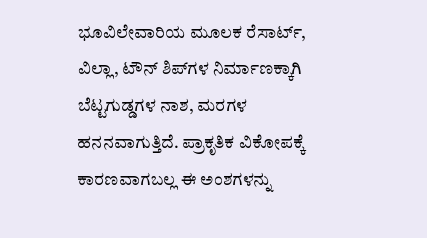ಭೂವಿಲೇವಾರಿಯ ಮೂಲಕ ರೆಸಾರ್ಟ್, ವಿಲ್ಲಾ, ಟೌನ್ ಶಿಪ್‍ಗಳ ನಿರ್ಮಾಣಕ್ಕಾಗಿ ಬೆಟ್ಟಗುಡ್ಡಗಳ ನಾಶ, ಮರಗಳ ಹನನವಾಗುತ್ತಿದೆ. ಪ್ರಾಕೃತಿಕ ವಿಕೋಪಕ್ಕೆ ಕಾರಣವಾಗಬಲ್ಲ ಈ ಅಂಶಗಳನ್ನು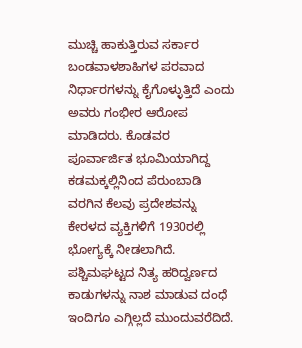ಮುಚ್ಚಿ ಹಾಕುತ್ತಿರುವ ಸರ್ಕಾರ ಬಂಡವಾಳಶಾಹಿಗಳ ಪರವಾದ ನಿರ್ಧಾರಗಳನ್ನು ಕೈಗೊಳ್ಳುತ್ತಿದೆ ಎಂದು ಅವರು ಗಂಭೀರ ಆರೋಪ ಮಾಡಿದರು. ಕೊಡವರ ಪೂರ್ವಾರ್ಜಿತ ಭೂಮಿಯಾಗಿದ್ದ ಕಡಮಕ್ಕಲ್ಲಿನಿಂದ ಪೆರುಂಬಾಡಿ ವರಗಿನ ಕೆಲವು ಪ್ರದೇಶವನ್ನು ಕೇರಳದ ವ್ಯಕ್ತಿಗಳಿಗೆ 1930ರಲ್ಲಿ ಭೋಗ್ಯಕ್ಕೆ ನೀಡಲಾಗಿದೆ. ಪಶ್ಚಿಮಘಟ್ಟದ ನಿತ್ಯ ಹರಿದ್ವರ್ಣದ ಕಾಡುಗಳನ್ನು ನಾಶ ಮಾಡುವ ದಂಧೆ ಇಂದಿಗೂ ಎಗ್ಗಿಲ್ಲದೆ ಮುಂದುವರೆದಿದೆ.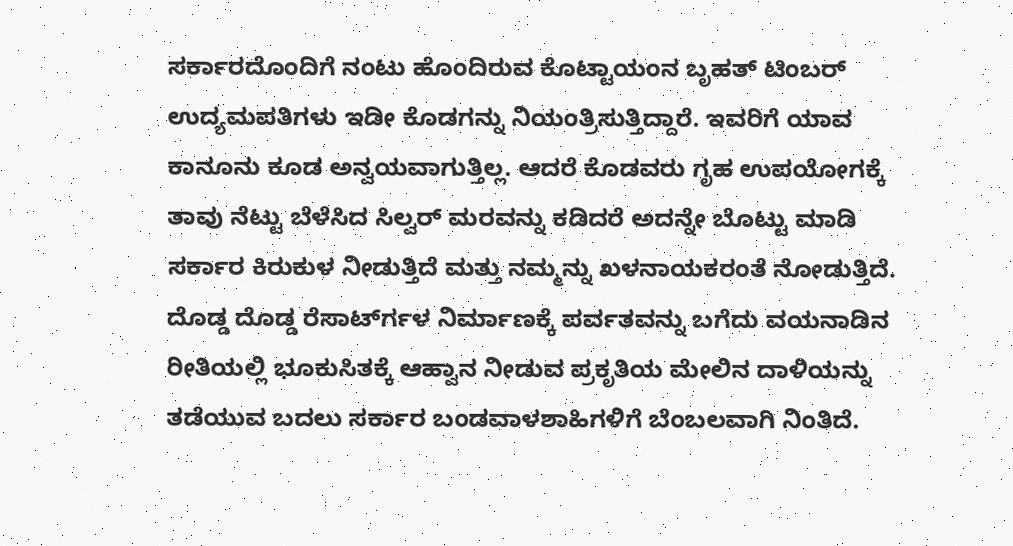ಸರ್ಕಾರದೊಂದಿಗೆ ನಂಟು ಹೊಂದಿರುವ ಕೊಟ್ಟಾಯಂನ ಬೃಹತ್ ಟಿಂಬರ್ ಉದ್ಯಮಪತಿಗಳು ಇಡೀ ಕೊಡಗನ್ನು ನಿಯಂತ್ರಿಸುತ್ತಿದ್ದಾರೆ. ಇವರಿಗೆ ಯಾವ ಕಾನೂನು ಕೂಡ ಅನ್ವಯವಾಗುತ್ತಿಲ್ಲ. ಆದರೆ ಕೊಡವರು ಗೃಹ ಉಪಯೋಗಕ್ಕೆ ತಾವು ನೆಟ್ಟು ಬೆಳೆಸಿದ ಸಿಲ್ವರ್ ಮರವನ್ನು ಕಡಿದರೆ ಅದನ್ನೇ ಬೊಟ್ಟು ಮಾಡಿ ಸರ್ಕಾರ ಕಿರುಕುಳ ನೀಡುತ್ತಿದೆ ಮತ್ತು ನಮ್ಮನ್ನು ಖಳನಾಯಕರಂತೆ ನೋಡುತ್ತಿದೆ. ದೊಡ್ಡ ದೊಡ್ಡ ರೆಸಾರ್ಟ್‍ಗಳ ನಿರ್ಮಾಣಕ್ಕೆ ಪರ್ವತವನ್ನು ಬಗೆದು ವಯನಾಡಿನ ರೀತಿಯಲ್ಲಿ ಭೂಕುಸಿತಕ್ಕೆ ಆಹ್ವಾನ ನೀಡುವ ಪ್ರಕೃತಿಯ ಮೇಲಿನ ದಾಳಿಯನ್ನು ತಡೆಯುವ ಬದಲು ಸರ್ಕಾರ ಬಂಡವಾಳಶಾಹಿಗಳಿಗೆ ಬೆಂಬಲವಾಗಿ ನಿಂತಿದೆ.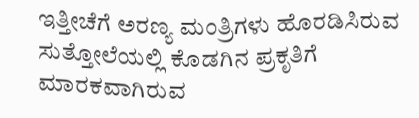ಇತ್ತೀಚೆಗೆ ಅರಣ್ಯ ಮಂತ್ರಿಗಳು ಹೊರಡಿಸಿರುವ ಸುತ್ತೋಲೆಯಲ್ಲಿ ಕೊಡಗಿನ ಪ್ರಕೃತಿಗೆ ಮಾರಕವಾಗಿರುವ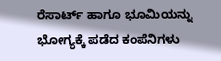ರೆಸಾರ್ಟ್ ಹಾಗೂ ಭೂಮಿಯನ್ನು ಭೋಗ್ಯಕ್ಕೆ ಪಡೆದ ಕಂಪೆನಿಗಳು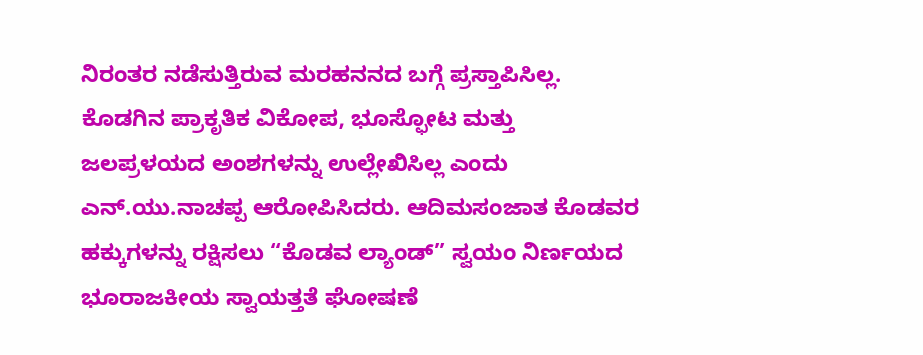ನಿರಂತರ ನಡೆಸುತ್ತಿರುವ ಮರಹನನದ ಬಗ್ಗೆ ಪ್ರಸ್ತಾಪಿಸಿಲ್ಲ. ಕೊಡಗಿನ ಪ್ರಾಕೃತಿಕ ವಿಕೋಪ, ಭೂಸ್ಫೋಟ ಮತ್ತು ಜಲಪ್ರಳಯದ ಅಂಶಗಳನ್ನು ಉಲ್ಲೇಖಿಸಿಲ್ಲ ಎಂದು ಎನ್.ಯು.ನಾಚಪ್ಪ ಆರೋಪಿಸಿದರು. ಆದಿಮಸಂಜಾತ ಕೊಡವರ ಹಕ್ಕುಗಳನ್ನು ರಕ್ಷಿಸಲು “ಕೊಡವ ಲ್ಯಾಂಡ್” ಸ್ವಯಂ ನಿರ್ಣಯದ ಭೂರಾಜಕೀಯ ಸ್ವಾಯತ್ತತೆ ಘೋಷಣೆ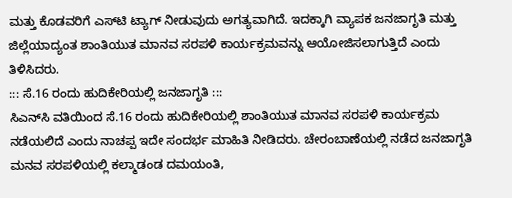ಮತ್ತು ಕೊಡವರಿಗೆ ಎಸ್‍ಟಿ ಟ್ಯಾಗ್ ನೀಡುವುದು ಅಗತ್ಯವಾಗಿದೆ. ಇದಕ್ಕಾಗಿ ವ್ಯಾಪಕ ಜನಜಾಗೃತಿ ಮತ್ತು ಜಿಲ್ಲೆಯಾದ್ಯಂತ ಶಾಂತಿಯುತ ಮಾನವ ಸರಪಳಿ ಕಾರ್ಯಕ್ರಮವನ್ನು ಆಯೋಜಿಸಲಾಗುತ್ತಿದೆ ಎಂದು ತಿಳಿಸಿದರು.
::: ಸೆ.16 ರಂದು ಹುದಿಕೇರಿಯಲ್ಲಿ ಜನಜಾಗೃತಿ :::
ಸಿಎನ್‍ಸಿ ವತಿಯಿಂದ ಸೆ.16 ರಂದು ಹುದಿಕೇರಿಯಲ್ಲಿ ಶಾಂತಿಯುತ ಮಾನವ ಸರಪಳಿ ಕಾರ್ಯಕ್ರಮ ನಡೆಯಲಿದೆ ಎಂದು ನಾಚಪ್ಪ ಇದೇ ಸಂದರ್ಭ ಮಾಹಿತಿ ನೀಡಿದರು. ಚೇರಂಬಾಣೆಯಲ್ಲಿ ನಡೆದ ಜನಜಾಗೃತಿ ಮನವ ಸರಪಳಿಯಲ್ಲಿ ಕಲ್ಮಾಡಂಡ ದಮಯಂತಿ,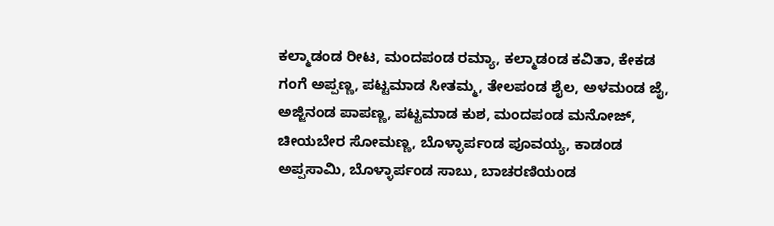ಕಲ್ಮಾಡಂಡ ರೀಟ, ಮಂದಪಂಡ ರಮ್ಯಾ, ಕಲ್ಮಾಡಂಡ ಕವಿತಾ, ಕೇಕಡ ಗಂಗೆ ಅಪ್ಪಣ್ಣ, ಪಟ್ಟಮಾಡ ಸೀತಮ್ಮ, ತೇಲಪಂಡ ಶೈಲ, ಅಳಮಂಡ ಜೈ, ಅಜ್ಜಿನಂಡ ಪಾಪಣ್ಣ, ಪಟ್ಟಮಾಡ ಕುಶ, ಮಂದಪಂಡ ಮನೋಜ್, ಚೀಯಬೇರ ಸೋಮಣ್ಣ, ಬೊಳ್ಳಾರ್ಪಂಡ ಪೂವಯ್ಯ, ಕಾಡಂಡ ಅಪ್ಪಸಾಮಿ, ಬೊಳ್ಳಾರ್ಪಂಡ ಸಾಬು, ಬಾಚರಣಿಯಂಡ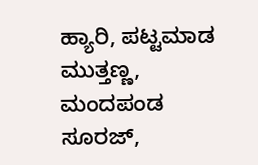ಹ್ಯಾರಿ, ಪಟ್ಟಮಾಡ ಮುತ್ತಣ್ಣ, ಮಂದಪಂಡ ಸೂರಜ್,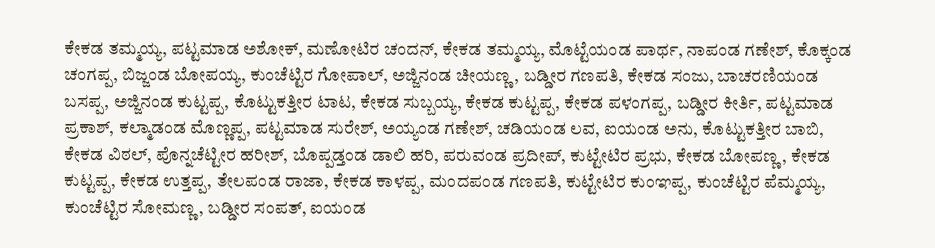ಕೇಕಡ ತಮ್ಮಯ್ಯ, ಪಟ್ಟಮಾಡ ಅಶೋಕ್, ಮಣೋಟಿರ ಚಂದನ್, ಕೇಕಡ ತಮ್ಮಯ್ಯ, ಮೊಟ್ಟೆಯಂಡ ಪಾರ್ಥ, ನಾಪಂಡ ಗಣೇಶ್, ಕೊಕ್ಕಂಡ ಚಂಗಪ್ಪ, ಬಿಜ್ಜಂಡ ಬೋಪಯ್ಯ, ಕುಂಚೆಟ್ಟಿರ ಗೋಪಾಲ್, ಅಜ್ಜಿನಂಡ ಚೀಯಣ್ಣ, ಬಡ್ಡೀರ ಗಣಪತಿ, ಕೇಕಡ ಸಂಜು, ಬಾಚರಣಿಯಂಡ ಬಸಪ್ಪ, ಅಜ್ಜಿನಂಡ ಕುಟ್ಟಪ್ಪ, ಕೊಟ್ಟುಕತ್ತೀರ ಟಾಟ, ಕೇಕಡ ಸುಬ್ಬಯ್ಯ, ಕೇಕಡ ಕುಟ್ಟಪ್ಪ, ಕೇಕಡ ಪಳಂಗಪ್ಪ, ಬಡ್ಡೀರ ಕೀರ್ತಿ, ಪಟ್ಟಮಾಡ ಪ್ರಕಾಶ್, ಕಲ್ಮಾಡಂಡ ಮೊಣ್ಣಪ್ಪ, ಪಟ್ಟಮಾಡ ಸುರೇಶ್, ಅಯ್ಯಂಡ ಗಣೇಶ್, ಚಡಿಯಂಡ ಲವ, ಐಯಂಡ ಅನು, ಕೊಟ್ಟುಕತ್ತೀರ ಬಾಬಿ, ಕೇಕಡ ವಿಠಲ್, ಪೊನ್ನಚೆಟ್ಟೀರ ಹರೀಶ್, ಬೊಪ್ಪಡ್ತಂಡ ಡಾಲಿ ಹರಿ, ಪರುವಂಡ ಪ್ರದೀಪ್, ಕುಟ್ಟೇಟಿರ ಪ್ರಭು, ಕೇಕಡ ಬೋಪಣ್ಣ, ಕೇಕಡ ಕುಟ್ಟಪ್ಪ, ಕೇಕಡ ಉತ್ತಪ್ಪ, ತೇಲಪಂಡ ರಾಜಾ, ಕೇಕಡ ಕಾಳಪ್ಪ, ಮಂದಪಂಡ ಗಣಪತಿ, ಕುಟ್ಟೇಟಿರ ಕುಂಞಪ್ಪ, ಕುಂಚೆಟ್ಟಿರ ಪೆಮ್ಮಯ್ಯ, ಕುಂಚೆಟ್ಟಿರ ಸೋಮಣ್ಣ, ಬಡ್ಡೀರ ಸಂಪತ್, ಐಯಂಡ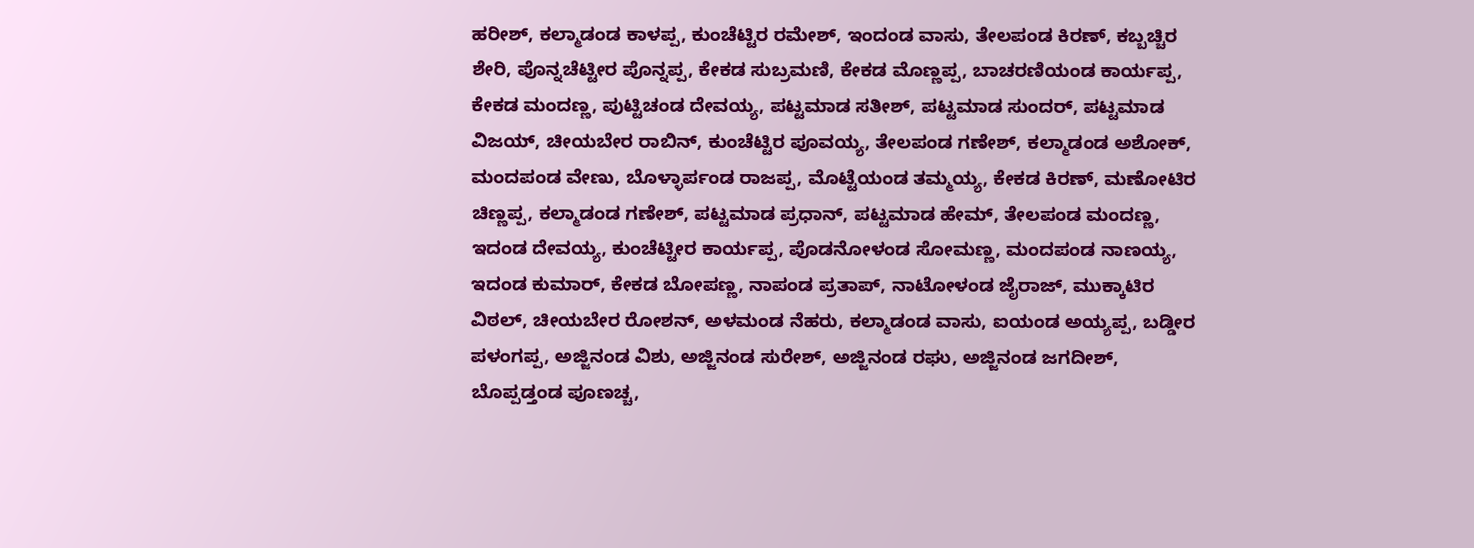ಹರೀಶ್, ಕಲ್ಮಾಡಂಡ ಕಾಳಪ್ಪ, ಕುಂಚೆಟ್ಟಿರ ರಮೇಶ್, ಇಂದಂಡ ವಾಸು, ತೇಲಪಂಡ ಕಿರಣ್, ಕಬ್ಬಚ್ಚಿರ ಶೇರಿ, ಪೊನ್ನಚೆಟ್ಟೀರ ಪೊನ್ನಪ್ಪ, ಕೇಕಡ ಸುಬ್ರಮಣಿ, ಕೇಕಡ ಮೊಣ್ಣಪ್ಪ, ಬಾಚರಣಿಯಂಡ ಕಾರ್ಯಪ್ಪ, ಕೇಕಡ ಮಂದಣ್ಣ, ಪುಟ್ಟಿಚಂಡ ದೇವಯ್ಯ, ಪಟ್ಟಮಾಡ ಸತೀಶ್, ಪಟ್ಟಮಾಡ ಸುಂದರ್, ಪಟ್ಟಮಾಡ ವಿಜಯ್, ಚೀಯಬೇರ ರಾಬಿನ್, ಕುಂಚೆಟ್ಟಿರ ಪೂವಯ್ಯ, ತೇಲಪಂಡ ಗಣೇಶ್, ಕಲ್ಮಾಡಂಡ ಅಶೋಕ್, ಮಂದಪಂಡ ವೇಣು, ಬೊಳ್ಳಾರ್ಪಂಡ ರಾಜಪ್ಪ, ಮೊಟ್ಟೆಯಂಡ ತಮ್ಮಯ್ಯ, ಕೇಕಡ ಕಿರಣ್, ಮಣೋಟಿರ ಚಿಣ್ಣಪ್ಪ, ಕಲ್ಮಾಡಂಡ ಗಣೇಶ್, ಪಟ್ಟಮಾಡ ಪ್ರಧಾನ್, ಪಟ್ಟಮಾಡ ಹೇಮ್, ತೇಲಪಂಡ ಮಂದಣ್ಣ, ಇದಂಡ ದೇವಯ್ಯ, ಕುಂಚೆಟ್ಟೀರ ಕಾರ್ಯಪ್ಪ, ಪೊಡನೋಳಂಡ ಸೋಮಣ್ಣ, ಮಂದಪಂಡ ನಾಣಯ್ಯ, ಇದಂಡ ಕುಮಾರ್, ಕೇಕಡ ಬೋಪಣ್ಣ, ನಾಪಂಡ ಪ್ರತಾಪ್, ನಾಟೋಳಂಡ ಜೈರಾಜ್, ಮುಕ್ಕಾಟಿರ ವಿಠಲ್, ಚೀಯಬೇರ ರೋಶನ್, ಅಳಮಂಡ ನೆಹರು, ಕಲ್ಮಾಡಂಡ ವಾಸು, ಐಯಂಡ ಅಯ್ಯಪ್ಪ, ಬಡ್ಡೀರ ಪಳಂಗಪ್ಪ, ಅಜ್ಜಿನಂಡ ವಿಶು, ಅಜ್ಜಿನಂಡ ಸುರೇಶ್, ಅಜ್ಜಿನಂಡ ರಘು, ಅಜ್ಜಿನಂಡ ಜಗದೀಶ್, ಬೊಪ್ಪಡ್ತಂಡ ಪೂಣಚ್ಚ,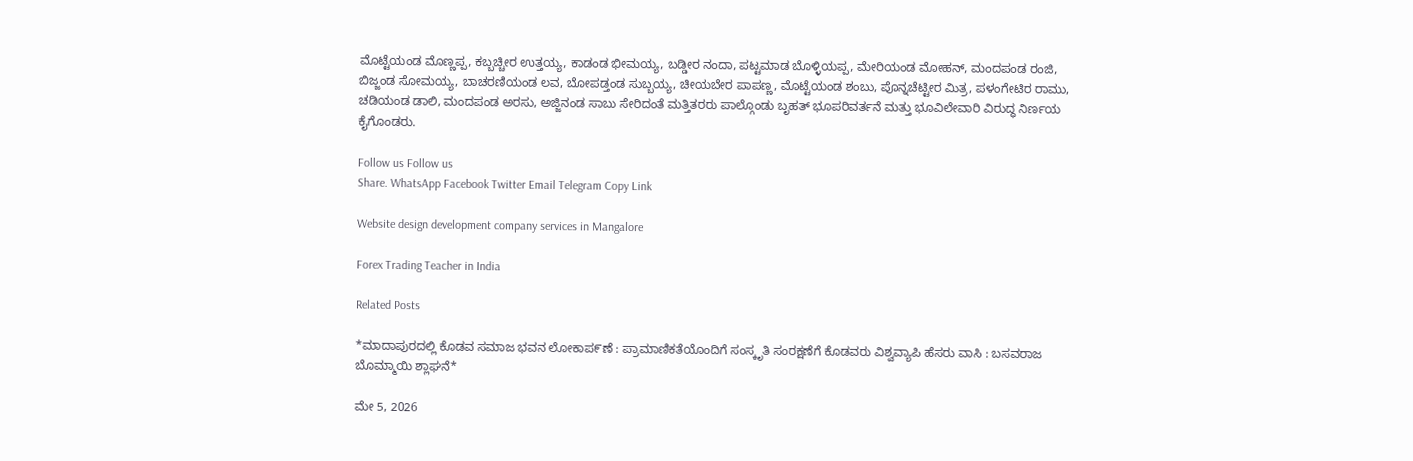ಮೊಟ್ಟೆಯಂಡ ಮೊಣ್ಣಪ್ಪ, ಕಬ್ಬಚ್ಚೀರ ಉತ್ತಯ್ಯ, ಕಾಡಂಡ ಭೀಮಯ್ಯ, ಬಡ್ಡೀರ ನಂದಾ, ಪಟ್ಟಮಾಡ ಬೊಳ್ಳಿಯಪ್ಪ, ಮೇರಿಯಂಡ ಮೋಹನ್, ಮಂದಪಂಡ ರಂಜಿ, ಬಿಜ್ಜಂಡ ಸೋಮಯ್ಯ, ಬಾಚರಣಿಯಂಡ ಲವ, ಬೋಪಡ್ತಂಡ ಸುಬ್ಬಯ್ಯ, ಚೀಯಬೇರ ಪಾಪಣ್ಣ, ಮೊಟ್ಟೆಯಂಡ ಶಂಬು, ಪೊನ್ನಚೆಟ್ಟೀರ ಮಿತ್ರ, ಪಳಂಗೇಟಿರ ರಾಮು, ಚಡಿಯಂಡ ಡಾಲಿ, ಮಂದಪಂಡ ಅರಸು, ಅಜ್ಜಿನಂಡ ಸಾಬು ಸೇರಿದಂತೆ ಮತ್ತಿತರರು ಪಾಲ್ಗೊಂಡು ಬೃಹತ್ ಭೂಪರಿವರ್ತನೆ ಮತ್ತು ಭೂವಿಲೇವಾರಿ ವಿರುದ್ಧ ನಿರ್ಣಯ ಕೈಗೊಂಡರು.

Follow us Follow us
Share. WhatsApp Facebook Twitter Email Telegram Copy Link

Website design development company services in Mangalore

Forex Trading Teacher in India

Related Posts

*ಮಾದಾಪುರದಲ್ಲಿ ಕೊಡವ ಸಮಾಜ ಭವನ ಲೋಕಾಪ೯ಣೆ : ಪ್ರಾಮಾಣಿಕತೆಯೊಂದಿಗೆ ಸಂಸ್ಕೃತಿ ಸಂರಕ್ಷಣೆಗೆ ಕೊಡವರು ವಿಶ್ವವ್ಯಾಪಿ ಹೆಸರು ವಾಸಿ : ಬಸವರಾಜ ಬೊಮ್ಮಾಯಿ ಶ್ಲಾಘನೆ*

ಮೇ 5, 2026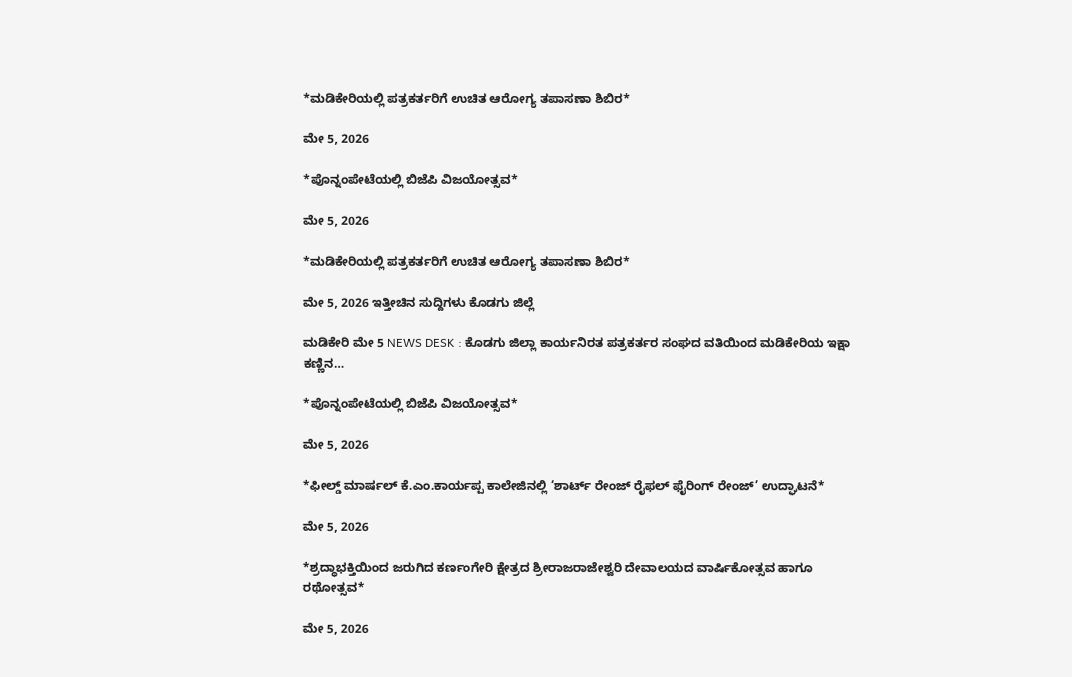*ಮಡಿಕೇರಿಯಲ್ಲಿ ಪತ್ರಕರ್ತರಿಗೆ ಉಚಿತ ಆರೋಗ್ಯ ತಪಾಸಣಾ ಶಿಬಿರ*

ಮೇ 5, 2026

*ಪೊನ್ನಂಪೇಟೆಯಲ್ಲಿ ಬಿಜೆಪಿ ವಿಜಯೋತ್ಸವ*

ಮೇ 5, 2026

*ಮಡಿಕೇರಿಯಲ್ಲಿ ಪತ್ರಕರ್ತರಿಗೆ ಉಚಿತ ಆರೋಗ್ಯ ತಪಾಸಣಾ ಶಿಬಿರ*

ಮೇ 5, 2026 ಇತ್ತೀಚಿನ ಸುದ್ದಿಗಳು ಕೊಡಗು ಜಿಲ್ಲೆ

ಮಡಿಕೇರಿ ಮೇ 5 NEWS DESK : ಕೊಡಗು ಜಿಲ್ಲಾ ಕಾರ್ಯನಿರತ ಪತ್ರಕರ್ತರ ಸಂಘದ ವತಿಯಿಂದ ಮಡಿಕೇರಿಯ ಇಕ್ಷಾ ಕಣ್ಣಿನ…

*ಪೊನ್ನಂಪೇಟೆಯಲ್ಲಿ ಬಿಜೆಪಿ ವಿಜಯೋತ್ಸವ*

ಮೇ 5, 2026

*ಫೀಲ್ಡ್ ಮಾರ್ಷಲ್ ಕೆ.ಎಂ.ಕಾರ್ಯಪ್ಪ ಕಾಲೇಜಿನಲ್ಲಿ ‘ಶಾರ್ಟ್ ರೇಂಜ್ ರೈಫಲ್ ಫೈರಿಂಗ್ ರೇಂಜ್’ ಉದ್ಘಾಟನೆ*

ಮೇ 5, 2026

*ಶ್ರದ್ಧಾಭಕ್ತಿಯಿಂದ ಜರುಗಿದ ಕರ್ಣಂಗೇರಿ ಕ್ಷೇತ್ರದ ಶ್ರೀರಾಜರಾಜೇಶ್ವರಿ ದೇವಾಲಯದ ವಾರ್ಷಿಕೋತ್ಸವ ಹಾಗೂ ರಥೋತ್ಸವ*

ಮೇ 5, 2026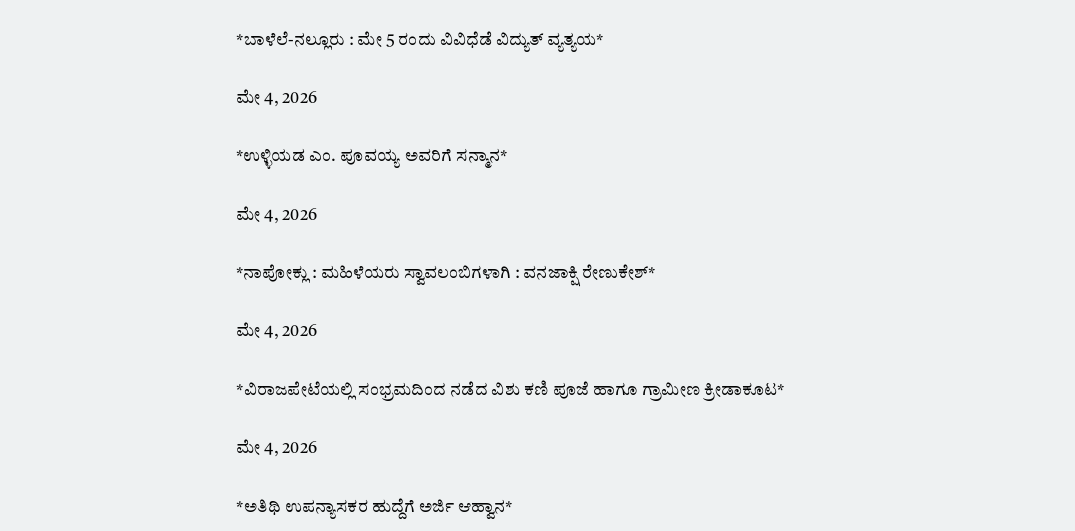*ಬಾಳೆಲೆ-ನಲ್ಲೂರು : ಮೇ 5 ರಂದು ವಿವಿಧೆಡೆ ವಿದ್ಯುತ್ ವ್ಯತ್ಯಯ*

ಮೇ 4, 2026

*ಉಳ್ಳಿಯಡ ಎಂ. ಪೂವಯ್ಯ ಅವರಿಗೆ ಸನ್ಮಾನ*

ಮೇ 4, 2026

*ನಾಪೋಕ್ಲು : ಮಹಿಳೆಯರು ಸ್ವಾವಲಂಬಿಗಳಾಗಿ : ವನಜಾಕ್ಷಿ ರೇಣುಕೇಶ್*

ಮೇ 4, 2026

*ವಿರಾಜಪೇಟೆಯಲ್ಲಿ ಸಂಭ್ರಮದಿಂದ ನಡೆದ ವಿಶು ಕಣಿ ಪೂಜೆ ಹಾಗೂ ಗ್ರಾಮೀಣ ಕ್ರೀಡಾಕೂಟ*

ಮೇ 4, 2026

*ಅತಿಥಿ ಉಪನ್ಯಾಸಕರ ಹುದ್ದೆಗೆ ಅರ್ಜಿ ಆಹ್ವಾನ*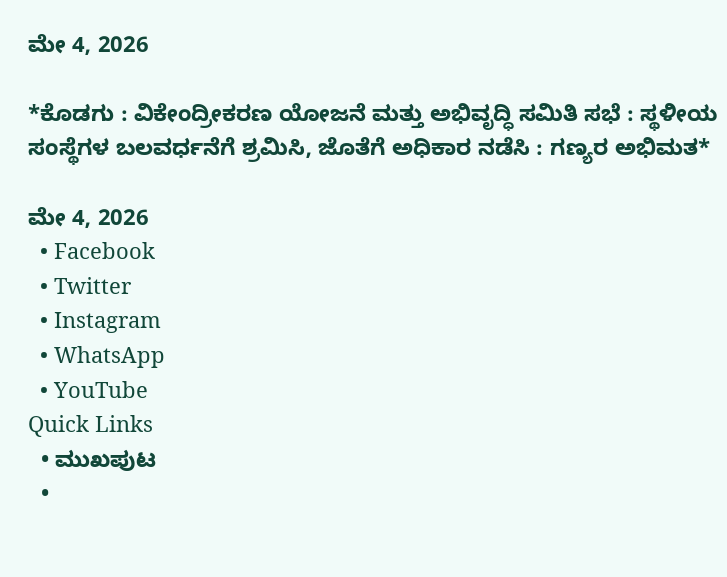ಮೇ 4, 2026

*ಕೊಡಗು : ವಿಕೇಂದ್ರೀಕರಣ ಯೋಜನೆ ಮತ್ತು ಅಭಿವೃದ್ಧಿ ಸಮಿತಿ ಸಭೆ : ಸ್ಥಳೀಯ ಸಂಸ್ಥೆಗಳ ಬಲವರ್ಧನೆಗೆ ಶ್ರಮಿಸಿ, ಜೊತೆಗೆ ಅಧಿಕಾರ ನಡೆಸಿ : ಗಣ್ಯರ ಅಭಿಮತ*

ಮೇ 4, 2026
  • Facebook
  • Twitter
  • Instagram
  • WhatsApp
  • YouTube
Quick Links
  • ಮುಖಪುಟ
  •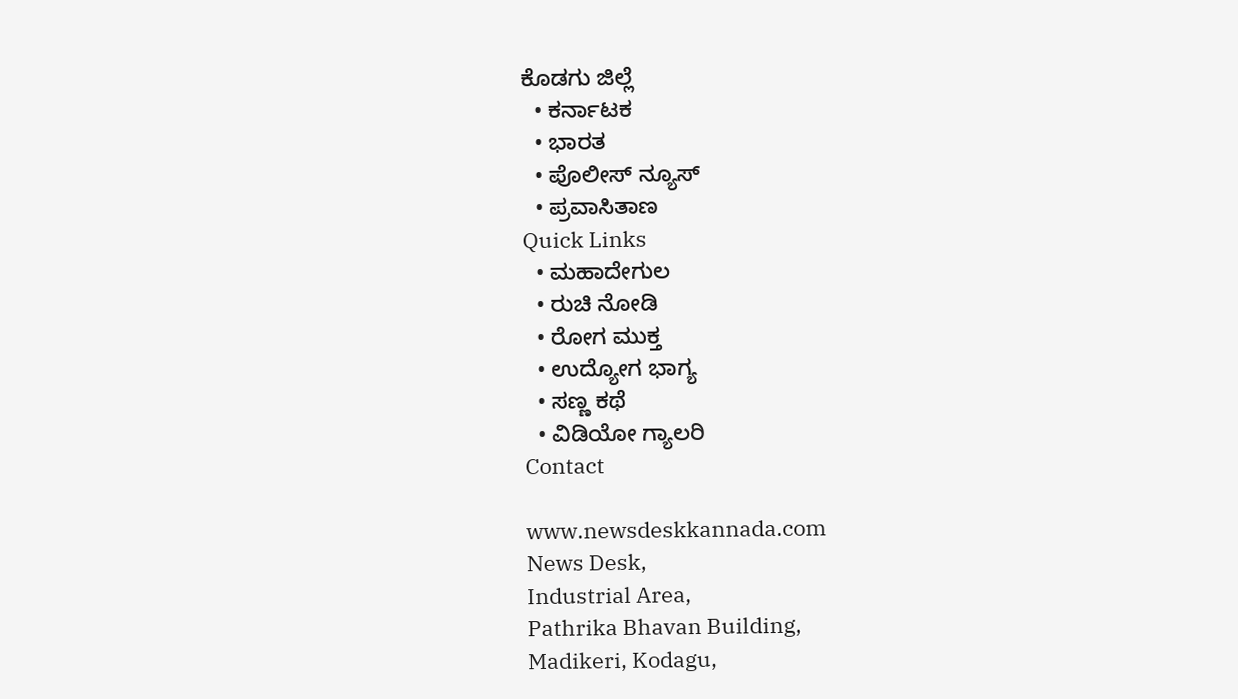ಕೊಡಗು ಜಿಲ್ಲೆ
  • ಕರ್ನಾಟಕ
  • ಭಾರತ
  • ಪೊಲೀಸ್ ನ್ಯೂಸ್
  • ಪ್ರವಾಸಿತಾಣ
Quick Links
  • ಮಹಾದೇಗುಲ
  • ರುಚಿ ನೋಡಿ
  • ರೋಗ ಮುಕ್ತ
  • ಉದ್ಯೋಗ ಭಾಗ್ಯ
  • ಸಣ್ಣ ಕಥೆ
  • ವಿಡಿಯೋ ಗ್ಯಾಲರಿ
Contact

www.newsdeskkannada.com
News Desk,
Industrial Area,
Pathrika Bhavan Building,
Madikeri, Kodagu,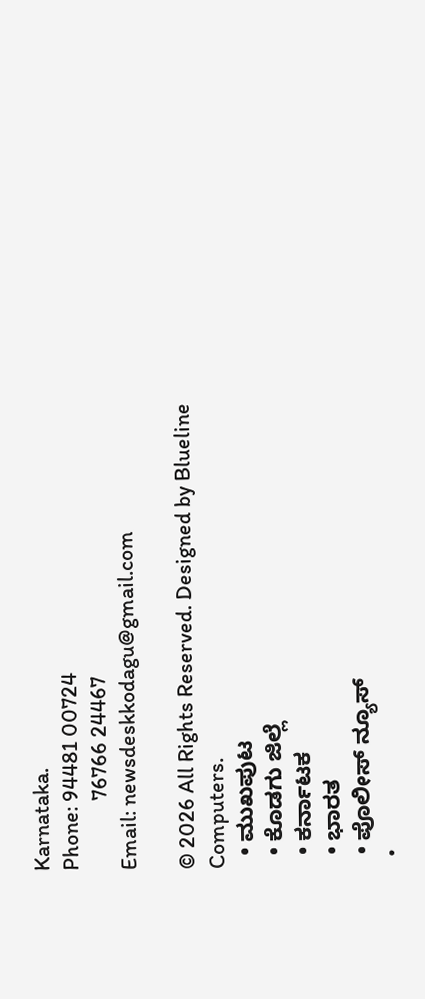Karnataka.
Phone: 94481 00724
              76766 24467
Email: newsdeskkodagu@gmail.com

© 2026 All Rights Reserved. Designed by Blueline Computers.
  • ಮುಖಪುಟ
  • ಕೊಡಗು ಜಿಲ್ಲೆ
  • ಕರ್ನಾಟಕ
  • ಭಾರತ
  • ಪೊಲೀಸ್ ನ್ಯೂಸ್
  •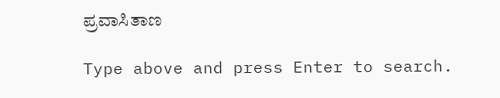ಪ್ರವಾಸಿತಾಣ

Type above and press Enter to search.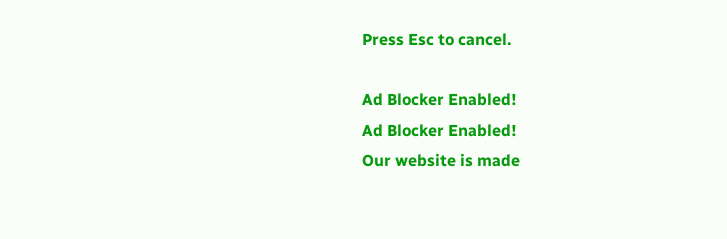Press Esc to cancel.

Ad Blocker Enabled!
Ad Blocker Enabled!
Our website is made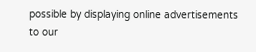possible by displaying online advertisements to our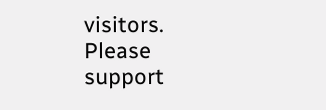visitors. Please support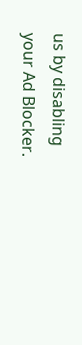us by disabling your Ad Blocker.